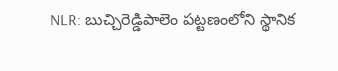NLR: బుచ్చిరెడ్డిపాలెం పట్టణంలోని స్థానిక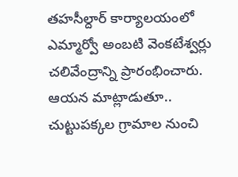తహసీల్దార్ కార్యాలయంలో ఎమ్మార్వో అంబటి వెంకటేశ్వర్లు చలివేంద్రాన్ని ప్రారంభించారు. ఆయన మాట్లాడుతూ.. చుట్టుపక్కల గ్రామాల నుంచి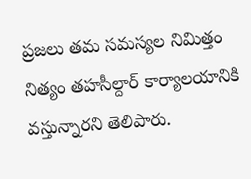ప్రజలు తమ సమస్యల నిమిత్తం నిత్యం తహసీల్దార్ కార్యాలయానికి వస్తున్నారని తెలిపారు.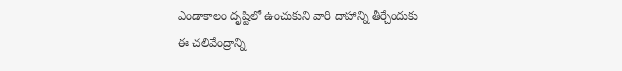ఎండాకాలం దృష్టిలో ఉంచుకుని వారి దాహాన్ని తీర్చేందుకు ఈ చలివేంద్రాన్ని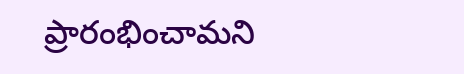ప్రారంభించామని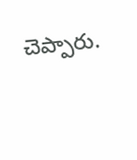చెప్పారు.